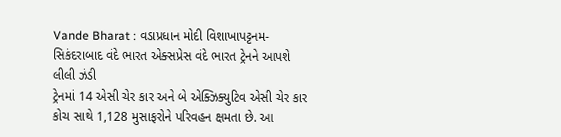Vande Bharat : વડાપ્રધાન મોદી વિશાખાપટ્ટનમ-સિકંદરાબાદ વંદે ભારત એક્સપ્રેસ વંદે ભારત ટ્રેનને આપશે લીલી ઝંડી
ટ્રેનમાં 14 એસી ચેર કાર અને બે એક્ઝિક્યુટિવ એસી ચેર કાર કોચ સાથે 1,128 મુસાફરોને પરિવહન ક્ષમતા છે. આ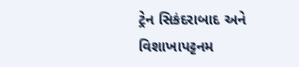ટ્રેન સિકંદરાબાદ અને વિશાખાપટ્ટનમ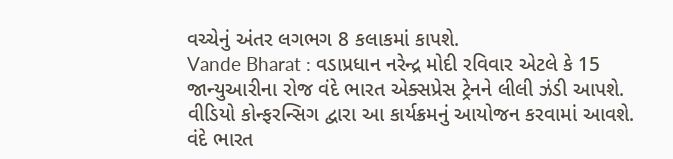વચ્ચેનું અંતર લગભગ 8 કલાકમાં કાપશે.
Vande Bharat : વડાપ્રધાન નરેન્દ્ર મોદી રવિવાર એટલે કે 15 જાન્યુઆરીના રોજ વંદે ભારત એક્સપ્રેસ ટ્રેનને લીલી ઝંડી આપશે. વીડિયો કોન્ફરન્સિગ દ્વારા આ કાર્યક્રમનું આયોજન કરવામાં આવશે.
વંદે ભારત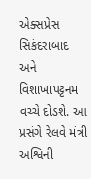એક્સપ્રેસ સિકંદરાબાદ અને વિશાખાપટ્ટનમ વચ્ચે દોડશે. આ પ્રસંગે રેલવે મંત્રી અશ્વિની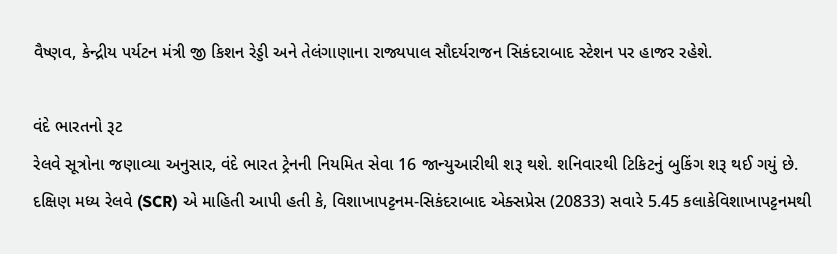વૈષ્ણવ, કેન્દ્રીય પર્યટન મંત્રી જી કિશન રેડ્ડી અને તેલંગાણાના રાજ્યપાલ સૌદર્યરાજન સિકંદરાબાદ સ્ટેશન પર હાજર રહેશે.

વંદે ભારતનો રૂટ
રેલવે સૂત્રોના જણાવ્યા અનુસાર, વંદે ભારત ટ્રેનની નિયમિત સેવા 16 જાન્યુઆરીથી શરૂ થશે. શનિવારથી ટિકિટનું બુકિંગ શરૂ થઈ ગયું છે.
દક્ષિણ મધ્ય રેલવે (SCR) એ માહિતી આપી હતી કે, વિશાખાપટ્ટનમ-સિકંદરાબાદ એક્સપ્રેસ (20833) સવારે 5.45 કલાકેવિશાખાપટ્ટનમથી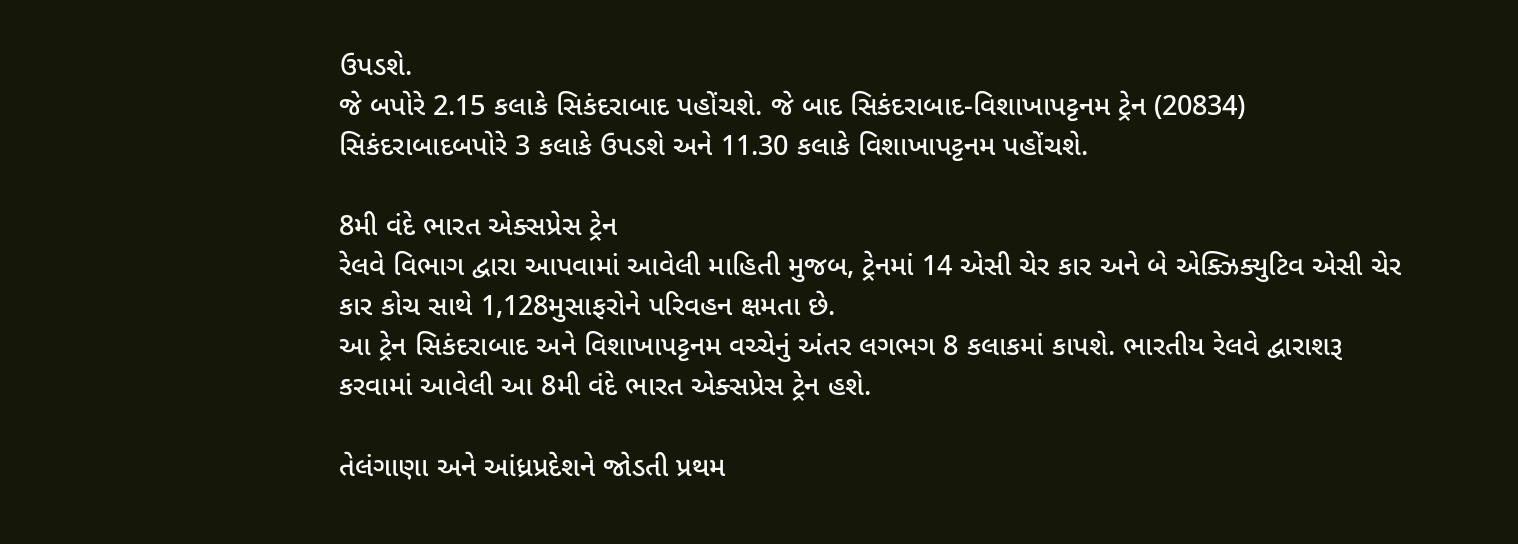ઉપડશે.
જે બપોરે 2.15 કલાકે સિકંદરાબાદ પહોંચશે. જે બાદ સિકંદરાબાદ-વિશાખાપટ્ટનમ ટ્રેન (20834) સિકંદરાબાદબપોરે 3 કલાકે ઉપડશે અને 11.30 કલાકે વિશાખાપટ્ટનમ પહોંચશે.

8મી વંદે ભારત એક્સપ્રેસ ટ્રેન
રેલવે વિભાગ દ્વારા આપવામાં આવેલી માહિતી મુજબ, ટ્રેનમાં 14 એસી ચેર કાર અને બે એક્ઝિક્યુટિવ એસી ચેર કાર કોચ સાથે 1,128મુસાફરોને પરિવહન ક્ષમતા છે.
આ ટ્રેન સિકંદરાબાદ અને વિશાખાપટ્ટનમ વચ્ચેનું અંતર લગભગ 8 કલાકમાં કાપશે. ભારતીય રેલવે દ્વારાશરૂ કરવામાં આવેલી આ 8મી વંદે ભારત એક્સપ્રેસ ટ્રેન હશે.

તેલંગાણા અને આંધ્રપ્રદેશને જોડતી પ્રથમ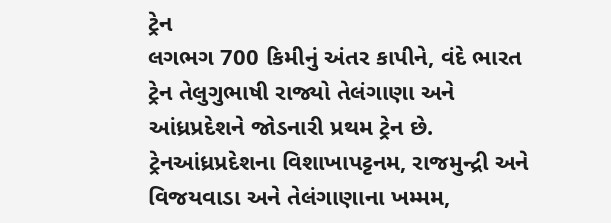ટ્રેન
લગભગ 700 કિમીનું અંતર કાપીને, વંદે ભારત ટ્રેન તેલુગુભાષી રાજ્યો તેલંગાણા અને આંધ્રપ્રદેશને જોડનારી પ્રથમ ટ્રેન છે. ટ્રેનઆંધ્રપ્રદેશના વિશાખાપટ્ટનમ, રાજમુન્દ્રી અને વિજયવાડા અને તેલંગાણાના ખમ્મમ,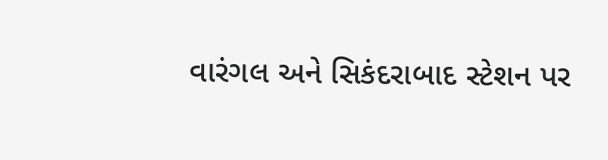વારંગલ અને સિકંદરાબાદ સ્ટેશન પર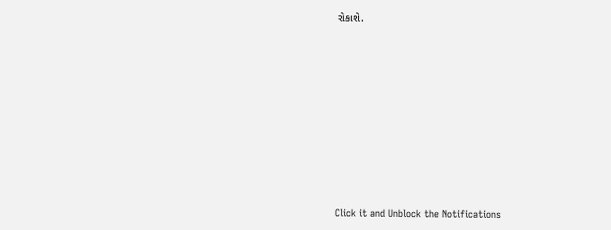રોકાશે.












Click it and Unblock the Notifications